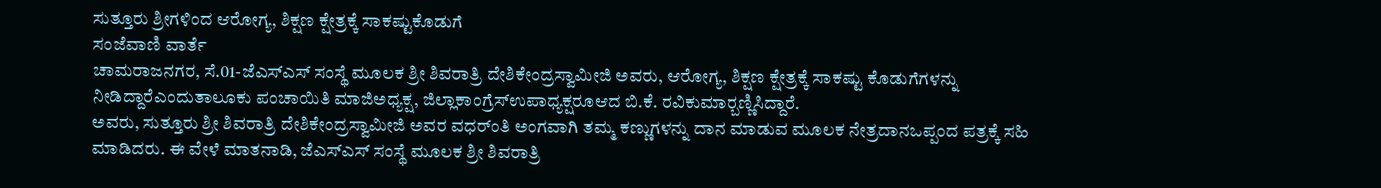ಸುತ್ತೂರು ಶ್ರೀಗಳಿಂದ ಆರೋಗ್ಯ, ಶಿಕ್ಷಣ ಕ್ಷೇತ್ರಕ್ಕೆ ಸಾಕಷ್ಟುಕೊಡುಗೆ
ಸಂಜೆವಾಣಿ ವಾರ್ತೆ
ಚಾಮರಾಜನಗರ, ಸೆ.01-ಜೆಎಸ್‍ಎಸ್ ಸಂಸ್ಥೆ ಮೂಲಕ ಶ್ರೀ ಶಿವರಾತ್ರಿ ದೇಶಿಕೇಂದ್ರಸ್ವಾಮೀಜಿ ಅವರು, ಆರೋಗ್ಯ, ಶಿಕ್ಷಣ ಕ್ಷೇತ್ರಕ್ಕೆ ಸಾಕಷ್ಟು ಕೊಡುಗೆಗಳನ್ನು ನೀಡಿದ್ದಾರೆಎಂದುತಾಲೂಕು ಪಂಚಾಯಿತಿ ಮಾಜಿಅಧ್ಯಕ್ಷ, ಜಿಲ್ಲಾಕಾಂಗ್ರೆಸ್‍ಉಪಾಧ್ಯಕ್ಷರೂಆದ ಬಿ.ಕೆ. ರವಿಕುಮಾರ್‍ಬಣ್ಣಿಸಿದ್ದಾರೆ.
ಅವರು, ಸುತ್ತೂರು ಶ್ರೀ ಶಿವರಾತ್ರಿ ದೇಶಿಕೇಂದ್ರಸ್ವಾಮೀಜಿ ಅವರ ವಧರ್ಂತಿ ಅಂಗವಾಗಿ ತಮ್ಮ ಕಣ್ಣುಗಳನ್ನು ದಾನ ಮಾಡುವ ಮೂಲಕ ನೇತ್ರದಾನಒಪ್ಪಂದ ಪತ್ರಕ್ಕೆ ಸಹಿ ಮಾಡಿದರು. ಈ ವೇಳೆ ಮಾತನಾಡಿ, ಜೆಎಸ್‍ಎಸ್ ಸಂಸ್ಥೆ ಮೂಲಕ ಶ್ರೀ ಶಿವರಾತ್ರಿ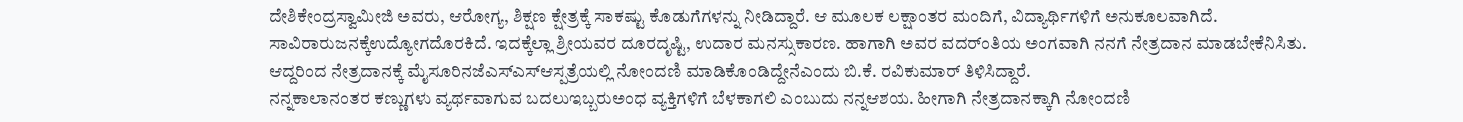ದೇಶಿಕೇಂದ್ರಸ್ವಾಮೀಜಿ ಅವರು, ಆರೋಗ್ಯ, ಶಿಕ್ಷಣ ಕ್ಷೇತ್ರಕ್ಕೆ ಸಾಕಷ್ಟು ಕೊಡುಗೆಗಳನ್ನು ನೀಡಿದ್ದಾರೆ. ಆ ಮೂಲಕ ಲಕ್ಷಾಂತರ ಮಂದಿಗೆ, ವಿದ್ಯಾರ್ಥಿಗಳಿಗೆ ಅನುಕೂಲವಾಗಿದೆ. ಸಾವಿರಾರುಜನಕ್ಕೆಉದ್ಯೋಗದೊರಕಿದೆ. ಇದಕ್ಕೆಲ್ಲಾ ಶ್ರೀಯವರ ದೂರದೃಷ್ಟಿ, ಉದಾರ ಮನಸ್ಸುಕಾರಣ. ಹಾಗಾಗಿ ಅವರ ವದರ್ಂತಿಯ ಅಂಗವಾಗಿ ನನಗೆ ನೇತ್ರದಾನ ಮಾಡಬೇಕೆನಿಸಿತು. ಆದ್ದರಿಂದ ನೇತ್ರದಾನಕ್ಕೆ ಮೈಸೂರಿನಜೆಎಸ್‍ಎಸ್‍ಆಸ್ಪತ್ರೆಯಲ್ಲಿ ನೋಂದಣಿ ಮಾಡಿಕೊಂಡಿದ್ದೇನೆಎಂದು ಬಿ.ಕೆ. ರವಿಕುಮಾರ್ ತಿಳಿಸಿದ್ದಾರೆ.
ನನ್ನಕಾಲಾನಂತರ ಕಣ್ಣುಗಳು ವ್ಯರ್ಥವಾಗುವ ಬದಲುಇಬ್ಬರುಅಂಧ ವ್ಯಕ್ತಿಗಳಿಗೆ ಬೆಳಕಾಗಲಿ ಎಂಬುದು ನನ್ನಆಶಯ. ಹೀಗಾಗಿ ನೇತ್ರದಾನಕ್ಕಾಗಿ ನೋಂದಣಿ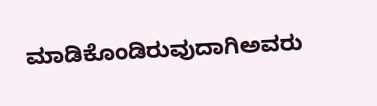ಮಾಡಿಕೊಂಡಿರುವುದಾಗಿಅವರು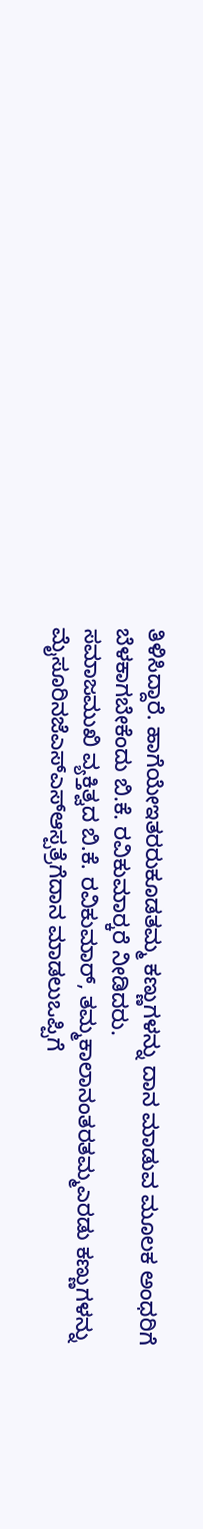ತಿಳಿಸಿದ್ದಾರೆ. ಹಾಗೆಯೇಇತರರುಕೂಡತಮ್ಮ ಕಣ್ಣುಗಳನ್ನು ದಾನ ಮಾಡುವ ಮೂಲಕ ಅಂಧರಿಗೆ ಬೆಳಕಾಗಬೇಕೆಂದು ಬಿ.ಕೆ. ರವಿಕುಮಾರ್‍ಕರೆ ನೀಡಿದರು.
ಸಮಾಜಮುಖಿ ವ್ಯಕ್ತಿತ್ವದ ಬಿ.ಕೆ. ರವಿಕುಮಾರ್, ತಮ್ಮಕಾಲಾನಂತರತಮ್ಮಎರಡು ಕಣ್ಣುಗಳನ್ನು ಮೈಸೂರಿನಜೆಎಸ್‍ಎಸ್‍ಆಸ್ಪತ್ರೆಗೆದಾನ ಮಾಡಲುಒಪ್ಪಿಗೆ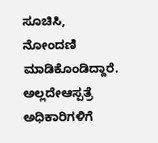ಸೂಚಿಸಿ, ನೋಂದಣಿ ಮಾಡಿಕೊಂಡಿದ್ದಾರೆ. ಅಲ್ಲದೇಆಸ್ಪತ್ರೆ ಅಧಿಕಾರಿಗಳಿಗೆ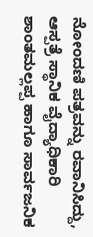ನೋಂದಣಿ ಪತ್ರವನ್ನು ರವಾನಿಸಿದ್ದು, ಆಸ್ಪತ್ರೆ ಸ್ಥಾನಿಕ ವೈದ್ಯಾಧಿಕಾರಿ ಶಾಂತಮಲ್ಲಪ್ಪ ಹಾಗೂ ಸಾರ್ವಜನಿಕ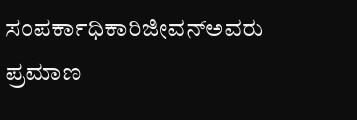ಸಂಪರ್ಕಾಧಿಕಾರಿಜೀವನ್‍ಅವರು ಪ್ರಮಾಣ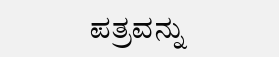ಪತ್ರವನ್ನು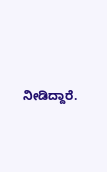ನೀಡಿದ್ದಾರೆ.